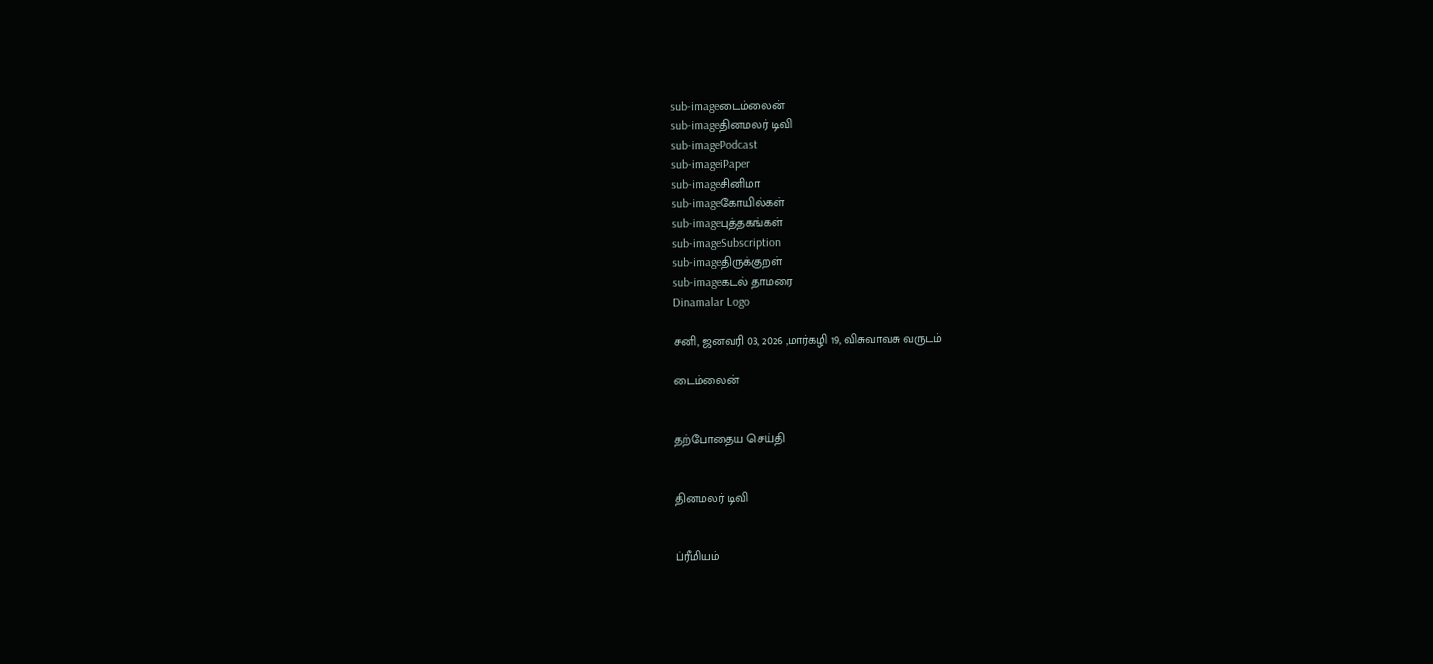sub-imageடைம்லைன்
sub-imageதினமலர் டிவி
sub-imagePodcast
sub-imageiPaper
sub-imageசினிமா
sub-imageகோயில்கள்
sub-imageபுத்தகங்கள்
sub-imageSubscription
sub-imageதிருக்குறள்
sub-imageகடல் தாமரை
Dinamalar Logo

சனி, ஜனவரி 03, 2026 ,மார்கழி 19, விசுவாவசு வருடம்

டைம்லைன்


தற்போதைய செய்தி


தினமலர் டிவி


ப்ரீமியம்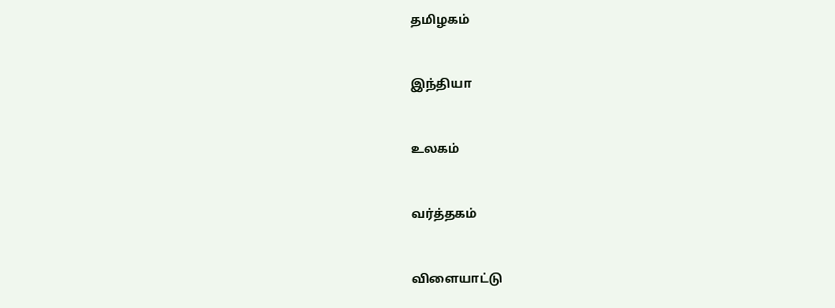தமிழகம்


இந்தியா


உலகம்


வர்த்தகம்


விளையாட்டு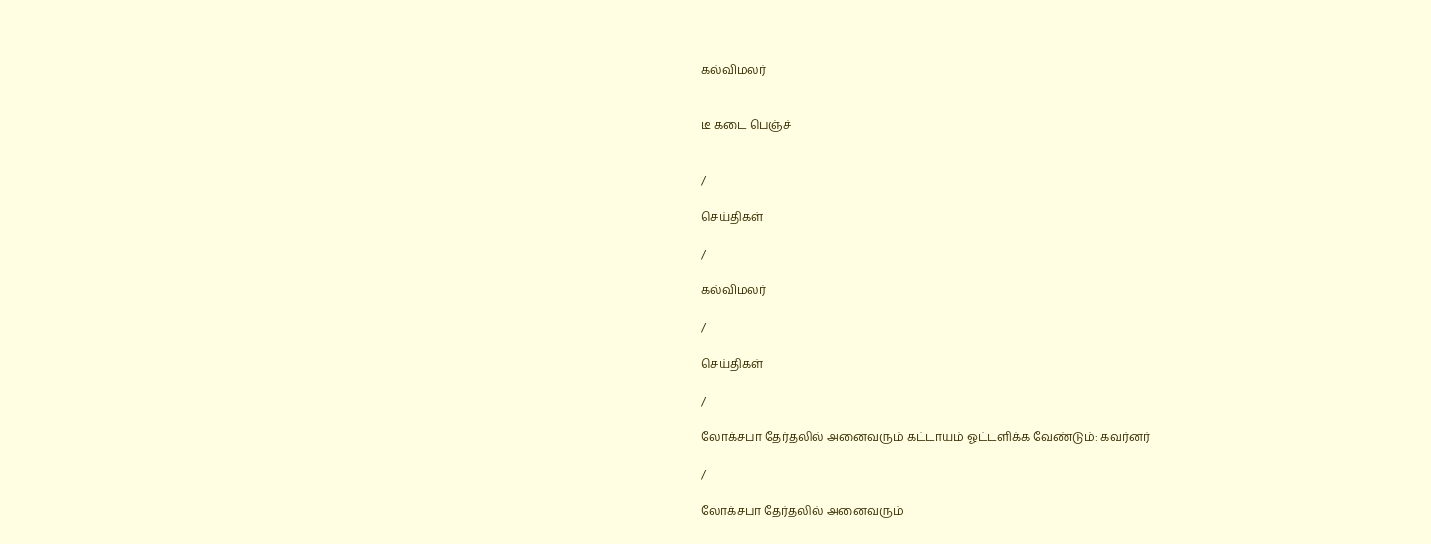கல்விமலர்


டீ கடை பெஞ்ச்


/

செய்திகள்

/

கல்விமலர்

/

செய்திகள்

/

லோக்சபா தேர்தலில் அனைவரும் கட்டாயம் ஓட்டளிக்க வேண்டும்: கவர்னர்

/

லோக்சபா தேர்தலில் அனைவரும்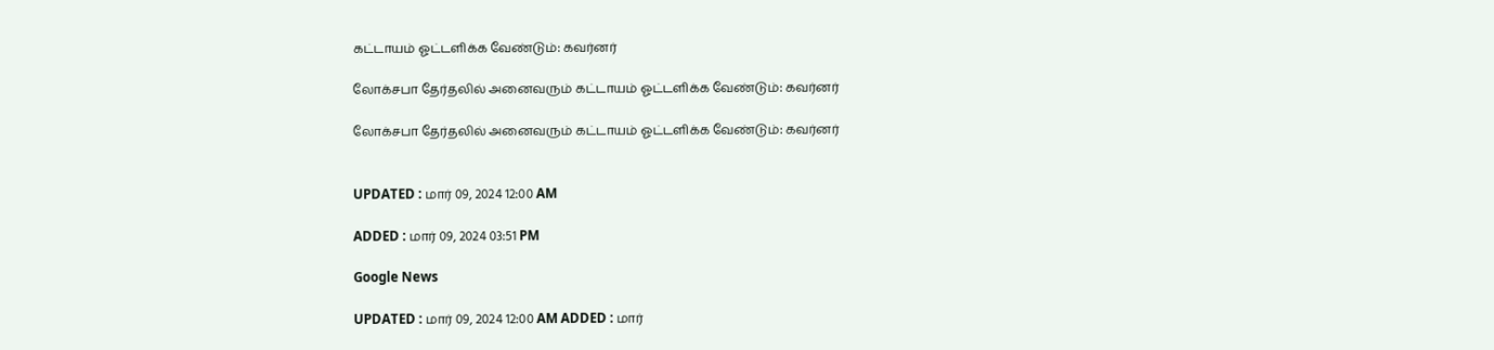கட்டாயம் ஓட்டளிக்க வேண்டும்: கவர்னர்

லோக்சபா தேர்தலில் அனைவரும் கட்டாயம் ஓட்டளிக்க வேண்டும்: கவர்னர்

லோக்சபா தேர்தலில் அனைவரும் கட்டாயம் ஓட்டளிக்க வேண்டும்: கவர்னர்


UPDATED : மார் 09, 2024 12:00 AM

ADDED : மார் 09, 2024 03:51 PM

Google News

UPDATED : மார் 09, 2024 12:00 AM ADDED : மார்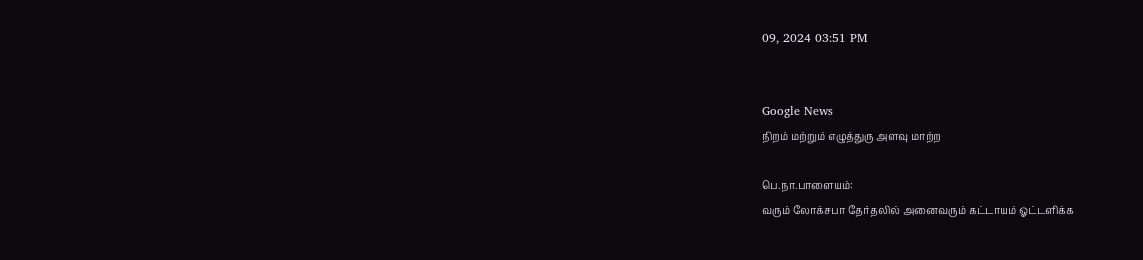09, 2024 03:51 PM


Google News
நிறம் மற்றும் எழுத்துரு அளவு மாற்ற

பெ.நா.பாளையம்:
வரும் லோக்சபா தேர்தலில் அனைவரும் கட்டாயம் ஓட்டளிக்க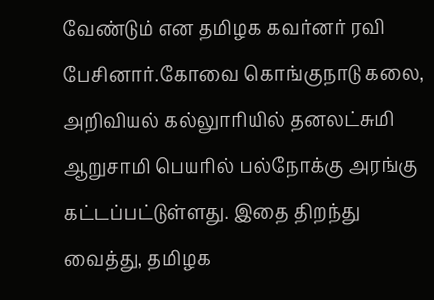வேண்டும் என தமிழக கவர்னர் ரவி பேசினார்.கோவை கொங்குநாடு கலை, அறிவியல் கல்லுாரியில் தனலட்சுமி ஆறுசாமி பெயரில் பல்நோக்கு அரங்கு கட்டப்பட்டுள்ளது. இதை திறந்து வைத்து, தமிழக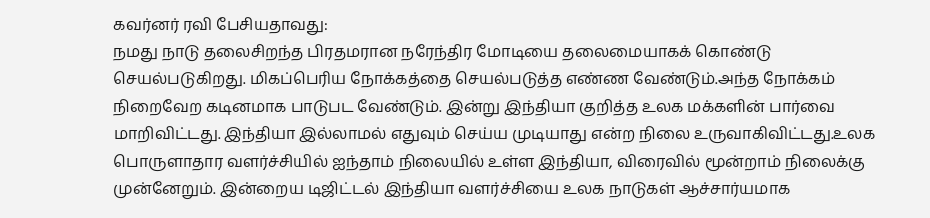கவர்னர் ரவி பேசியதாவது:
நமது நாடு தலைசிறந்த பிரதமரான நரேந்திர மோடியை தலைமையாகக் கொண்டு செயல்படுகிறது. மிகப்பெரிய நோக்கத்தை செயல்படுத்த எண்ண வேண்டும்.அந்த நோக்கம் நிறைவேற கடினமாக பாடுபட வேண்டும். இன்று இந்தியா குறித்த உலக மக்களின் பார்வை மாறிவிட்டது. இந்தியா இல்லாமல் எதுவும் செய்ய முடியாது என்ற நிலை உருவாகிவிட்டது.உலக பொருளாதார வளர்ச்சியில் ஐந்தாம் நிலையில் உள்ள இந்தியா, விரைவில் மூன்றாம் நிலைக்கு முன்னேறும். இன்றைய டிஜிட்டல் இந்தியா வளர்ச்சியை உலக நாடுகள் ஆச்சார்யமாக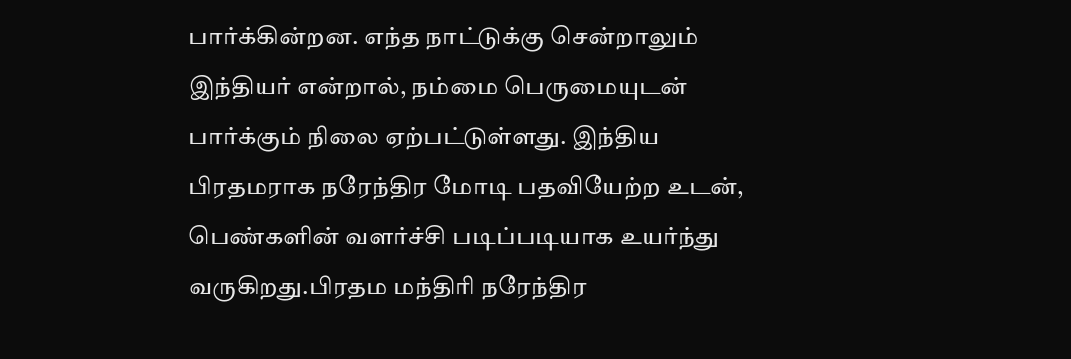பார்க்கின்றன. எந்த நாட்டுக்கு சென்றாலும் இந்தியர் என்றால், நம்மை பெருமையுடன் பார்க்கும் நிலை ஏற்பட்டுள்ளது. இந்திய பிரதமராக நரேந்திர மோடி பதவியேற்ற உடன், பெண்களின் வளர்ச்சி படிப்படியாக உயர்ந்து வருகிறது.பிரதம மந்திரி நரேந்திர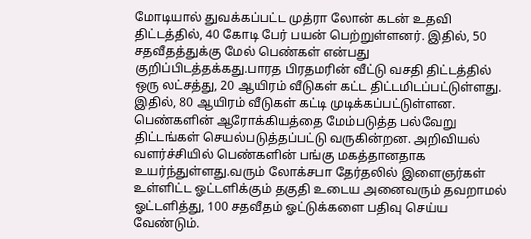மோடியால் துவக்கப்பட்ட முத்ரா லோன் கடன் உதவி திட்டத்தில், 40 கோடி பேர் பயன் பெற்றுள்ளனர். இதில், 50 சதவீதத்துக்கு மேல் பெண்கள் என்பது குறிப்பிடத்தக்கது.பாரத பிரதமரின் வீட்டு வசதி திட்டத்தில் ஒரு லட்சத்து, 20 ஆயிரம் வீடுகள் கட்ட திட்டமிடப்பட்டுள்ளது. இதில், 80 ஆயிரம் வீடுகள் கட்டி முடிக்கப்பட்டுள்ளன. பெண்களின் ஆரோக்கியத்தை மேம்படுத்த பல்வேறு திட்டங்கள் செயல்படுத்தப்பட்டு வருகின்றன. அறிவியல் வளர்ச்சியில் பெண்களின் பங்கு மகத்தானதாக உயர்ந்துள்ளது.வரும் லோக்சபா தேர்தலில் இளைஞர்கள் உள்ளிட்ட ஓட்டளிக்கும் தகுதி உடைய அனைவரும் தவறாமல் ஓட்டளித்து, 100 சதவீதம் ஓட்டுக்களை பதிவு செய்ய வேண்டும்.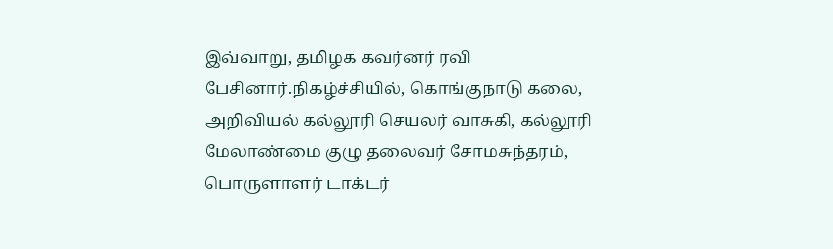இவ்வாறு, தமிழக கவர்னர் ரவி பேசினார்.நிகழ்ச்சியில், கொங்குநாடு கலை, அறிவியல் கல்லூரி செயலர் வாசுகி, கல்லூரி மேலாண்மை குழு தலைவர் சோமசுந்தரம், பொருளாளர் டாக்டர்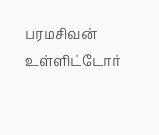பரமசிவன் உள்ளிட்டோர்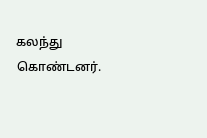கலந்து கொண்டனர்.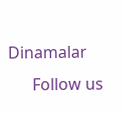Dinamalar
      Follow us